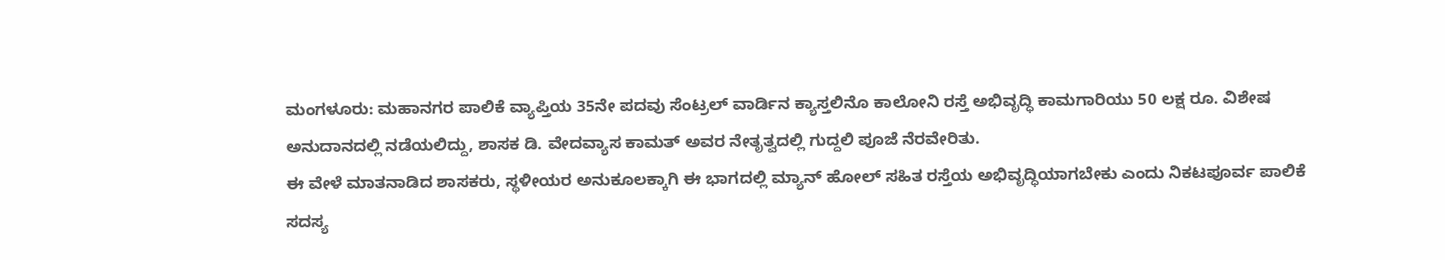ಮಂಗಳೂರು: ಮಹಾನಗರ ಪಾಲಿಕೆ ವ್ಯಾಪ್ತಿಯ 35ನೇ ಪದವು ಸೆಂಟ್ರಲ್ ವಾರ್ಡಿನ ಕ್ಯಾಸ್ತಲಿನೊ ಕಾಲೋನಿ ರಸ್ತೆ ಅಭಿವೃದ್ಧಿ ಕಾಮಗಾರಿಯು 50 ಲಕ್ಷ ರೂ. ವಿಶೇಷ ಅನುದಾನದಲ್ಲಿ ನಡೆಯಲಿದ್ದು, ಶಾಸಕ ಡಿ. ವೇದವ್ಯಾಸ ಕಾಮತ್ ಅವರ ನೇತೃತ್ವದಲ್ಲಿ ಗುದ್ದಲಿ ಪೂಜೆ ನೆರವೇರಿತು.
ಈ ವೇಳೆ ಮಾತನಾಡಿದ ಶಾಸಕರು, ಸ್ಥಳೀಯರ ಅನುಕೂಲಕ್ಕಾಗಿ ಈ ಭಾಗದಲ್ಲಿ ಮ್ಯಾನ್ ಹೋಲ್ ಸಹಿತ ರಸ್ತೆಯ ಅಭಿವೃದ್ಧಿಯಾಗಬೇಕು ಎಂದು ನಿಕಟಪೂರ್ವ ಪಾಲಿಕೆ ಸದಸ್ಯ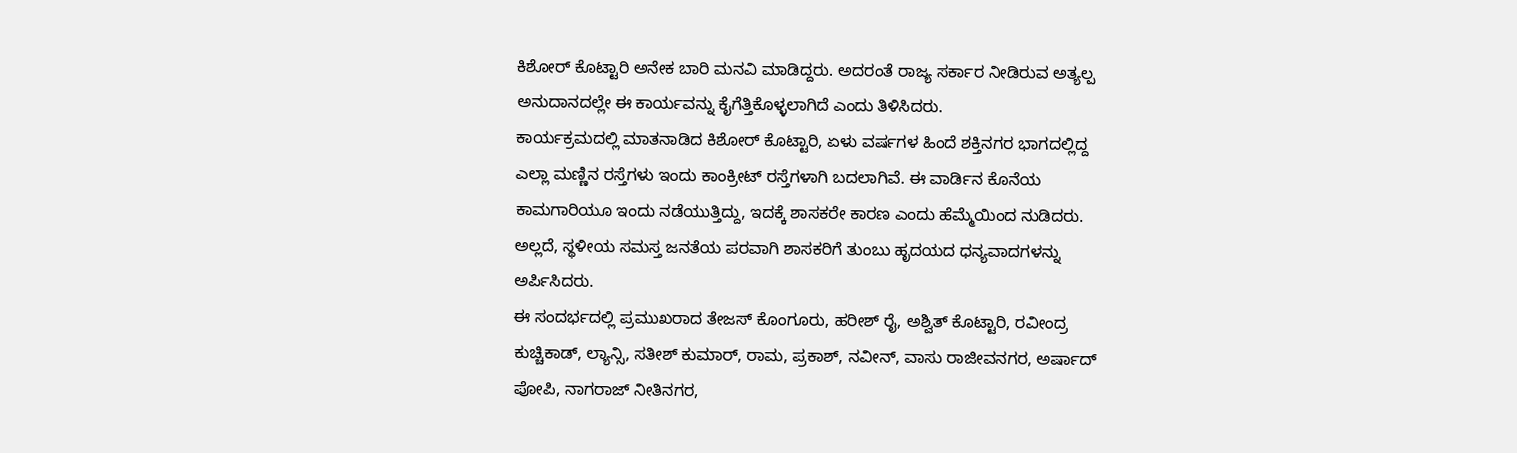ಕಿಶೋರ್ ಕೊಟ್ಟಾರಿ ಅನೇಕ ಬಾರಿ ಮನವಿ ಮಾಡಿದ್ದರು. ಅದರಂತೆ ರಾಜ್ಯ ಸರ್ಕಾರ ನೀಡಿರುವ ಅತ್ಯಲ್ಪ ಅನುದಾನದಲ್ಲೇ ಈ ಕಾರ್ಯವನ್ನು ಕೈಗೆತ್ತಿಕೊಳ್ಳಲಾಗಿದೆ ಎಂದು ತಿಳಿಸಿದರು.
ಕಾರ್ಯಕ್ರಮದಲ್ಲಿ ಮಾತನಾಡಿದ ಕಿಶೋರ್ ಕೊಟ್ಟಾರಿ, ಏಳು ವರ್ಷಗಳ ಹಿಂದೆ ಶಕ್ತಿನಗರ ಭಾಗದಲ್ಲಿದ್ದ ಎಲ್ಲಾ ಮಣ್ಣಿನ ರಸ್ತೆಗಳು ಇಂದು ಕಾಂಕ್ರೀಟ್ ರಸ್ತೆಗಳಾಗಿ ಬದಲಾಗಿವೆ. ಈ ವಾರ್ಡಿನ ಕೊನೆಯ ಕಾಮಗಾರಿಯೂ ಇಂದು ನಡೆಯುತ್ತಿದ್ದು, ಇದಕ್ಕೆ ಶಾಸಕರೇ ಕಾರಣ ಎಂದು ಹೆಮ್ಮೆಯಿಂದ ನುಡಿದರು. ಅಲ್ಲದೆ, ಸ್ಥಳೀಯ ಸಮಸ್ತ ಜನತೆಯ ಪರವಾಗಿ ಶಾಸಕರಿಗೆ ತುಂಬು ಹೃದಯದ ಧನ್ಯವಾದಗಳನ್ನು ಅರ್ಪಿಸಿದರು.
ಈ ಸಂದರ್ಭದಲ್ಲಿ ಪ್ರಮುಖರಾದ ತೇಜಸ್ ಕೊಂಗೂರು, ಹರೀಶ್ ರೈ, ಅಶ್ವಿತ್ ಕೊಟ್ಟಾರಿ, ರವೀಂದ್ರ ಕುಚ್ಚಿಕಾಡ್, ಲ್ಯಾನ್ಸಿ, ಸತೀಶ್ ಕುಮಾರ್, ರಾಮ, ಪ್ರಕಾಶ್, ನವೀನ್, ವಾಸು ರಾಜೀವನಗರ, ಅರ್ಷಾದ್ ಪೋಪಿ, ನಾಗರಾಜ್ ನೀತಿನಗರ,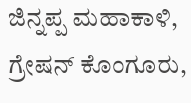ಜಿನ್ನಪ್ಪ ಮಹಾಕಾಳಿ, ಗ್ರೇಷನ್ ಕೊಂಗೂರು,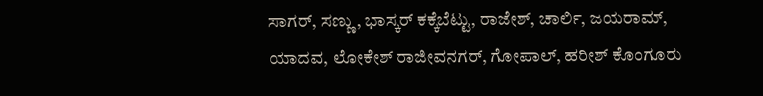ಸಾಗರ್, ಸಣ್ಣು, ಭಾಸ್ಕರ್ ಕಕ್ಕೆಬೆಟ್ಟು, ರಾಜೇಶ್, ಚಾರ್ಲಿ, ಜಯರಾಮ್, ಯಾದವ, ಲೋಕೇಶ್ ರಾಜೀವನಗರ್, ಗೋಪಾಲ್, ಹರೀಶ್ ಕೊಂಗೂರು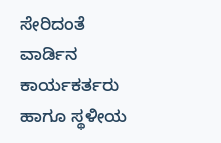ಸೇರಿದಂತೆ ವಾರ್ಡಿನ ಕಾರ್ಯಕರ್ತರು ಹಾಗೂ ಸ್ಥಳೀಯ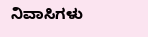ನಿವಾಸಿಗಳು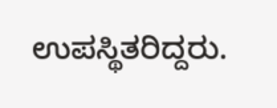ಉಪಸ್ಥಿತರಿದ್ದರು.